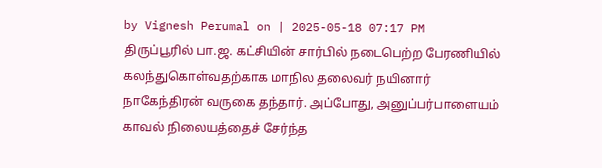by Vignesh Perumal on | 2025-05-18 07:17 PM
திருப்பூரில் பா.ஜ. கட்சியின் சார்பில் நடைபெற்ற பேரணியில் கலந்துகொள்வதற்காக மாநில தலைவர் நயினார் நாகேந்திரன் வருகை தந்தார். அப்போது, அனுப்பர்பாளையம் காவல் நிலையத்தைச் சேர்ந்த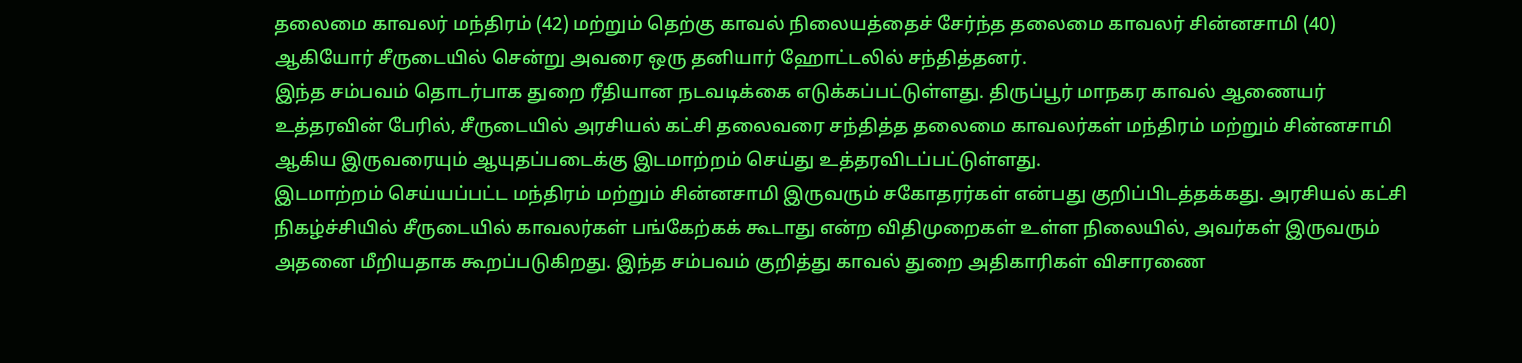தலைமை காவலர் மந்திரம் (42) மற்றும் தெற்கு காவல் நிலையத்தைச் சேர்ந்த தலைமை காவலர் சின்னசாமி (40) ஆகியோர் சீருடையில் சென்று அவரை ஒரு தனியார் ஹோட்டலில் சந்தித்தனர்.
இந்த சம்பவம் தொடர்பாக துறை ரீதியான நடவடிக்கை எடுக்கப்பட்டுள்ளது. திருப்பூர் மாநகர காவல் ஆணையர் உத்தரவின் பேரில், சீருடையில் அரசியல் கட்சி தலைவரை சந்தித்த தலைமை காவலர்கள் மந்திரம் மற்றும் சின்னசாமி ஆகிய இருவரையும் ஆயுதப்படைக்கு இடமாற்றம் செய்து உத்தரவிடப்பட்டுள்ளது.
இடமாற்றம் செய்யப்பட்ட மந்திரம் மற்றும் சின்னசாமி இருவரும் சகோதரர்கள் என்பது குறிப்பிடத்தக்கது. அரசியல் கட்சி நிகழ்ச்சியில் சீருடையில் காவலர்கள் பங்கேற்கக் கூடாது என்ற விதிமுறைகள் உள்ள நிலையில், அவர்கள் இருவரும் அதனை மீறியதாக கூறப்படுகிறது. இந்த சம்பவம் குறித்து காவல் துறை அதிகாரிகள் விசாரணை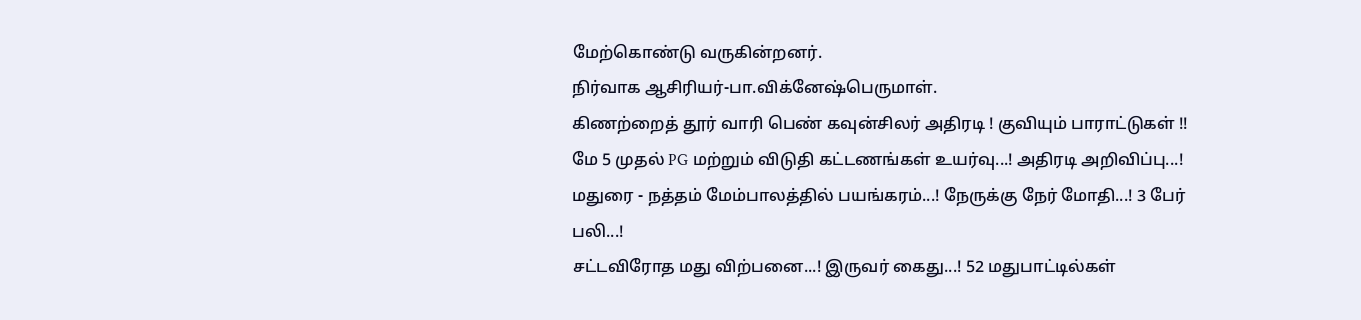மேற்கொண்டு வருகின்றனர்.
நிர்வாக ஆசிரியர்-பா.விக்னேஷ்பெருமாள்.
கிணற்றைத் தூர் வாரி பெண் கவுன்சிலர் அதிரடி ! குவியும் பாராட்டுகள் !!
மே 5 முதல் PG மற்றும் விடுதி கட்டணங்கள் உயர்வு...! அதிரடி அறிவிப்பு...!
மதுரை - நத்தம் மேம்பாலத்தில் பயங்கரம்...! நேருக்கு நேர் மோதி...! 3 பேர் பலி...!
சட்டவிரோத மது விற்பனை...! இருவர் கைது...! 52 மதுபாட்டில்கள்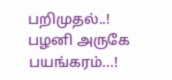பறிமுதல்..!
பழனி அருகே பயங்கரம்...!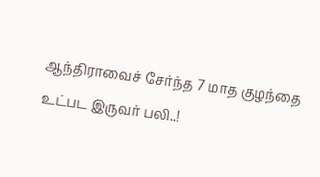ஆந்திராவைச் சேர்ந்த 7 மாத குழந்தை உட்பட இருவர் பலி..!